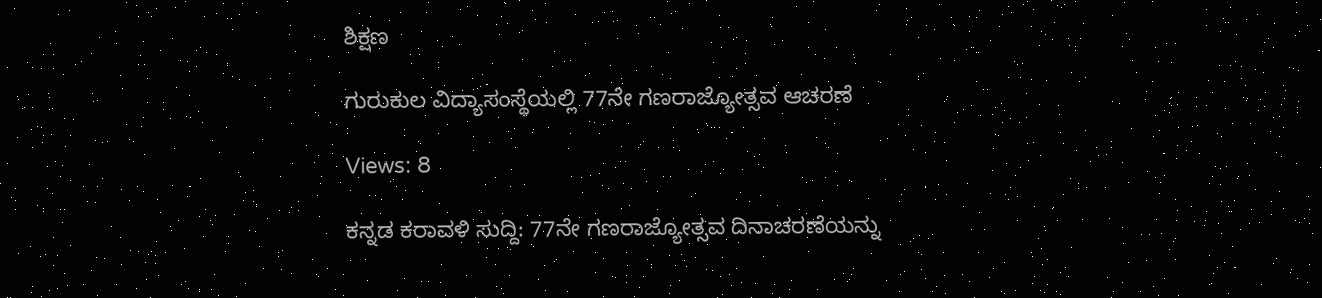ಶಿಕ್ಷಣ

ಗುರುಕುಲ ವಿದ್ಯಾಸಂಸ್ಥೆಯಲ್ಲಿ 77ನೇ ಗಣರಾಜ್ಯೋತ್ಸವ ಆಚರಣೆ

Views: 8

ಕನ್ನಡ ಕರಾವಳಿ ಸುದ್ದಿ: 77ನೇ ಗಣರಾಜ್ಯೋತ್ಸವ ದಿನಾಚರಣೆಯನ್ನು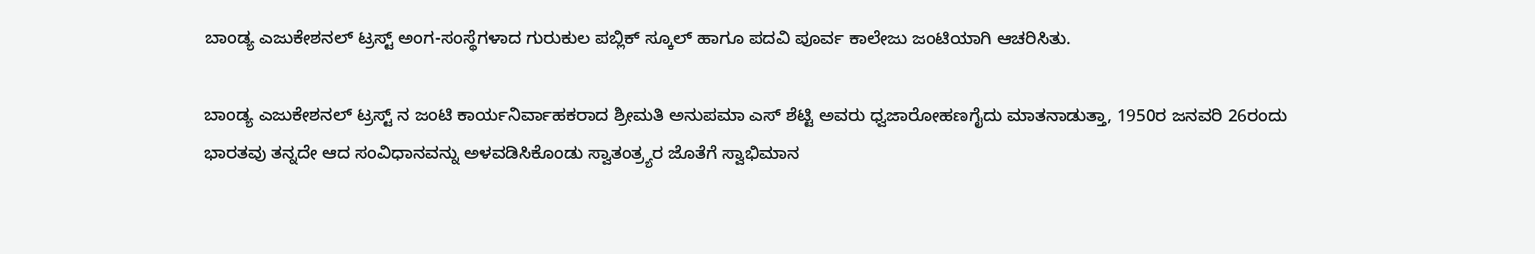ಬಾಂಡ್ಯ ಎಜುಕೇಶನಲ್ ಟ್ರಸ್ಟ್ ಅಂಗ-ಸಂಸ್ಥೆಗಳಾದ ಗುರುಕುಲ ಪಬ್ಲಿಕ್ ಸ್ಕೂಲ್ ಹಾಗೂ ಪದವಿ ಪೂರ್ವ ಕಾಲೇಜು ಜಂಟಿಯಾಗಿ ಆಚರಿಸಿತು.

ಬಾಂಡ್ಯ ಎಜುಕೇಶನಲ್ ಟ್ರಸ್ಟ್ ನ ಜಂಟಿ ಕಾರ್ಯನಿರ್ವಾಹಕರಾದ ಶ್ರೀಮತಿ ಅನುಪಮಾ ಎಸ್ ಶೆಟ್ಟಿ ಅವರು ಧ್ವಜಾರೋಹಣಗೈದು ಮಾತನಾಡುತ್ತಾ, 1950ರ ಜನವರಿ 26ರಂದು ಭಾರತವು ತನ್ನದೇ ಆದ ಸಂವಿಧಾನವನ್ನು ಅಳವಡಿಸಿಕೊಂಡು ಸ್ವಾತಂತ್ರ್ಯರ ಜೊತೆಗೆ ಸ್ವಾಭಿಮಾನ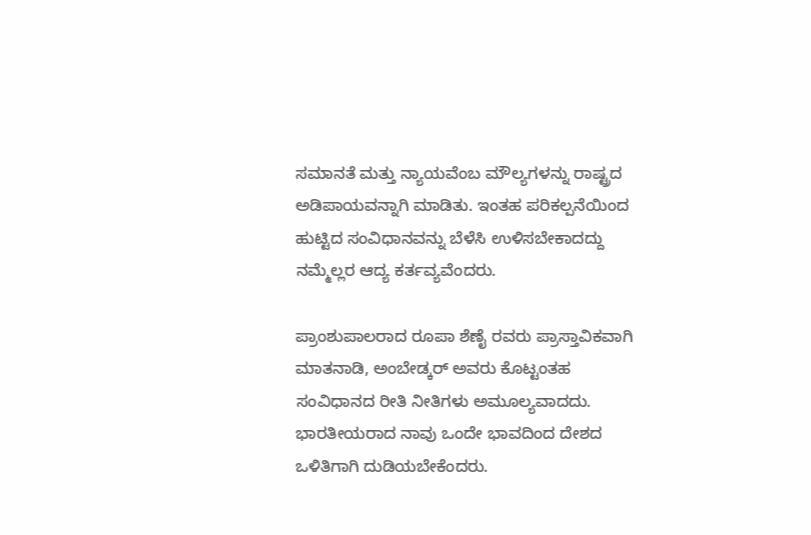ಸಮಾನತೆ ಮತ್ತು ನ್ಯಾಯವೆಂಬ ಮೌಲ್ಯಗಳನ್ನು ರಾಷ್ಟ್ರದ ಅಡಿಪಾಯವನ್ನಾಗಿ ಮಾಡಿತು. ಇಂತಹ ಪರಿಕಲ್ಪನೆಯಿಂದ ಹುಟ್ಟಿದ ಸಂವಿಧಾನವನ್ನು ಬೆಳೆಸಿ ಉಳಿಸಬೇಕಾದದ್ದು ನಮ್ಮೆಲ್ಲರ ಆದ್ಯ ಕರ್ತವ್ಯವೆಂದರು.

ಪ್ರಾಂಶುಪಾಲರಾದ ರೂಪಾ ಶೆಣೈ ರವರು ಪ್ರಾಸ್ತಾವಿಕವಾಗಿ ಮಾತನಾಡಿ, ಅಂಬೇಡ್ಕರ್ ಅವರು ಕೊಟ್ಟಂತಹ ಸಂವಿಧಾನದ ರೀತಿ ನೀತಿಗಳು ಅಮೂಲ್ಯವಾದದು. ಭಾರತೀಯರಾದ ನಾವು ಒಂದೇ ಭಾವದಿಂದ ದೇಶದ ಒಳಿತಿಗಾಗಿ ದುಡಿಯಬೇಕೆಂದರು.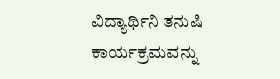ವಿದ್ಯಾರ್ಥಿನಿ ತನುಷಿ ಕಾರ್ಯಕ್ರಮವನ್ನು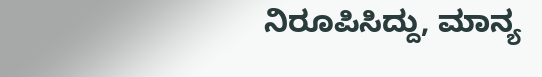ನಿರೂಪಿಸಿದ್ದು, ಮಾನ್ಯ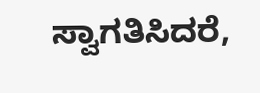ಸ್ವಾಗತಿಸಿದರೆ,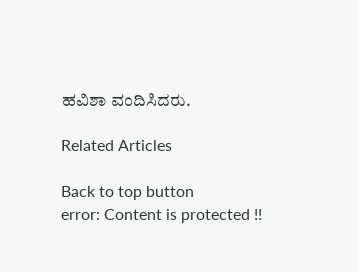ಹವಿಶಾ ವಂದಿಸಿದರು.

Related Articles

Back to top button
error: Content is protected !!